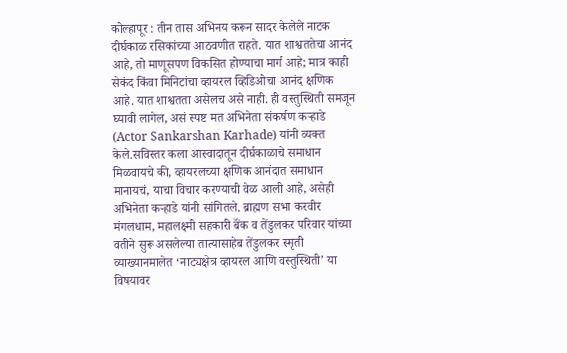कोल्हापूर : तीन तास अभिनय करून सादर केलेले नाटक दीर्घकाळ रसिकांच्या आठवणीत राहते. यात शाश्वततेचा आनंद आहे, तो माणूसपण विकसित होण्याचा मार्ग आहे; मात्र काही सेकंद किंवा मिनिटांचा व्हायरल व्हिडिओचा आनंद क्षणिक आहे. यात शाश्वतता असेलच असे नाही. ही वस्तुस्थिती समजून घ्यावी लागेल, असं स्पष्ट मत अभिनेता संकर्षण कऱ्हाडे (Actor Sankarshan Karhade) यांनी व्यक्त केले.सविस्तर कला आस्वादातून दीर्घकाळाचे समाधान मिळवायचे की, व्हायरलच्या क्षणिक आनंदात समाधान मानायचं, याचा विचार करण्याची वेळ आली आहे, असेही अभिनेता कऱ्हाडे यांनी सांगितले. ब्राह्मण सभा करवीर मंगलधाम, महालक्ष्मी सहकारी बॅंक व तेंडुलकर परिवार यांच्या वतीने सुरू असलेल्या तात्यासाहेब तेंडुलकर स्मृती व्याख्यानमालेत ‘नाट्यक्षेत्र व्हायरल आणि वस्तुस्थिती’ या विषयावर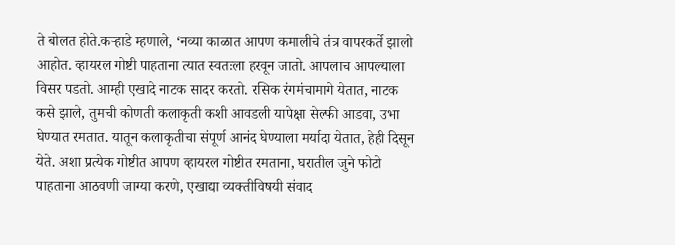ते बोलत होते.कऱ्हाडे म्हणाले, ‘नव्या काळात आपण कमालीचे तंत्र वापरकर्ते झालो आहोत. व्हायरल गोष्टी पाहताना त्यात स्वतःला हरवून जातो. आपलाच आपल्याला विसर पडतो. आम्ही एखादे नाटक सादर करतो. रसिक रंगमंचामागे येतात, नाटक कसे झाले, तुमची कोणती कलाकृती कशी आवडली यापेक्षा सेल्फी आडवा, उभा घेण्यात रमतात. यातून कलाकृतीचा संपूर्ण आनंद घेण्याला मर्यादा येतात, हेही दिसून येते. अशा प्रत्येक गोष्टीत आपण व्हायरल गोष्टीत रमताना, घरातील जुने फोटो पाहताना आठवणी जाग्या करणे, एखाद्या व्यक्तीविषयी संवाद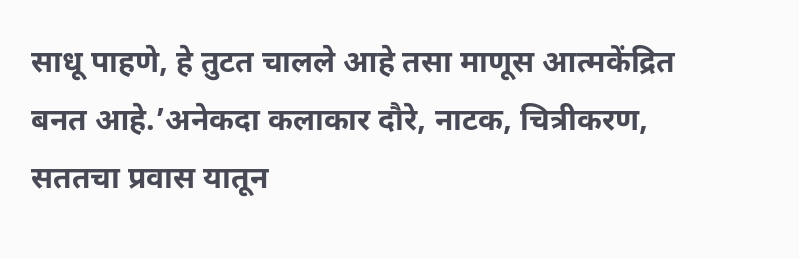साधू पाहणे, हे तुटत चालले आहे तसा माणूस आत्मकेंद्रित बनत आहे.’अनेकदा कलाकार दौरे, नाटक, चित्रीकरण, सततचा प्रवास यातून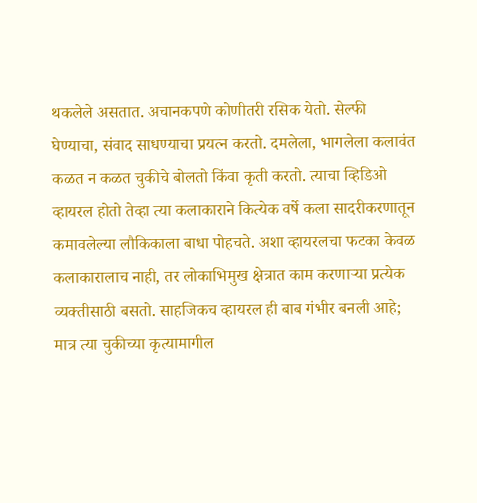थकलेले असतात. अचानकपणे कोणीतरी रसिक येतो. सेल्फी घेण्याचा, संवाद साधण्याचा प्रयत्न करतो. दमलेला, भागलेला कलावंत कळत न कळत चुकीचे बोलतो किंवा कृती करतो. त्याचा व्हिडिओ व्हायरल होतो तेव्हा त्या कलाकाराने कित्येक वर्षे कला सादरीकरणातून कमावलेल्या लौकिकाला बाधा पोहचते. अशा व्हायरलचा फटका केवळ कलाकारालाच नाही, तर लोकाभिमुख क्षेत्रात काम करणाऱ्या प्रत्येक व्यक्तीसाठी बसतो. साहजिकच व्हायरल ही बाब गंभीर बनली आहे; मात्र त्या चुकीच्या कृत्यामागील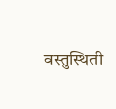वस्तुस्थिती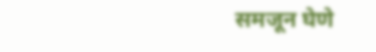समजून घेणे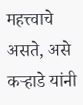महत्त्वाचे असते, असे कऱ्हाडे यांनी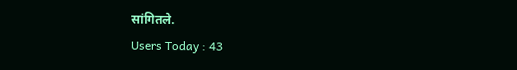सांगितले.
Users Today : 43